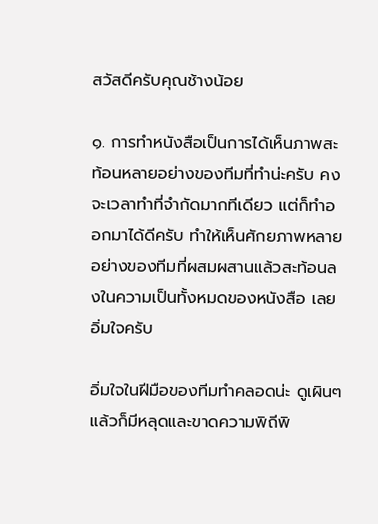สวัสดีครับคุณช้างน้อย

๑. การทำหนังสือเป็นการได้เห็นภาพสะท้อนหลายอย่างของทีมที่ทำน่ะครับ คงจะเวลาทำที่จำกัดมากทีเดียว แต่ก็ทำออกมาได้ดีครับ ทำให้เห็นศักยภาพหลายอย่างของทีมที่ผสมผสานแล้วสะท้อนลงในความเป็นทั้งหมดของหนังสือ เลยอิ่มใจครับ

อิ่มใจในฝีมือของทีมทำคลอดน่ะ ดูเผินๆแล้วก็มีหลุดและขาดความพิถีพิ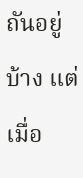ถันอยู่บ้าง แต่เมื่อ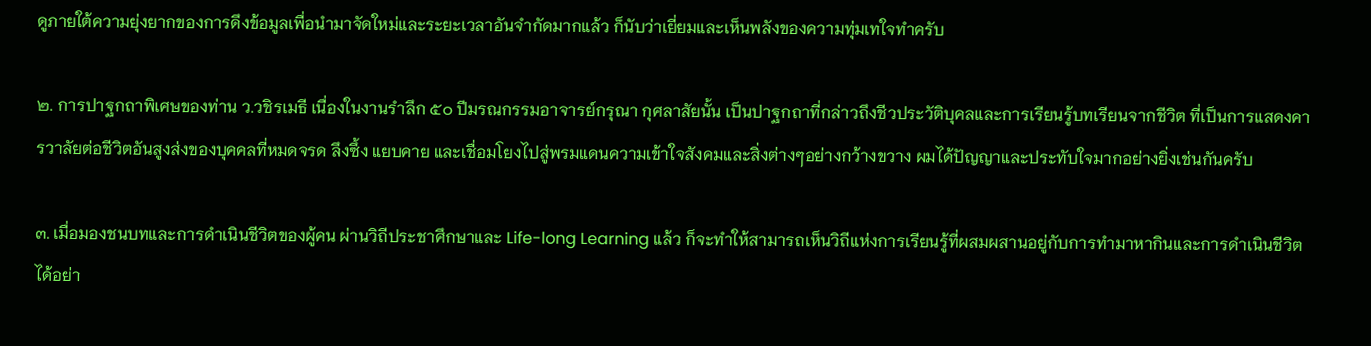ดูภายใต้ความยุ่งยากของการดึงข้อมูลเพื่อนำมาจัดใหม่และระยะเวลาอันจำกัดมากแล้ว ก็นับว่าเยี่ยมและเห็นพลังของความทุ่มเทใจทำครับ

๒. การปาฐกถาพิเศษของท่าน ว.วชิรเมธี เนื่องในงานรำลึก ๕๐ ปีมรณกรรมอาจารย์กรุณา กุศลาสัยนั้น เป็นปาฐกถาที่กล่าวถึงชีวประวัติบุคลและการเรียนรู้บทเรียนจากชีวิต ที่เป็นการแสดงคารวาลัยต่อชีวิตอันสูงส่งของบุคคลที่หมดจรด ลึงซึ้ง แยบคาย และเชื่อมโยงไปสู่พรมแดนความเข้าใจสังคมและสิ่งต่างๆอย่างกว้างขวาง ผมได้ปัญญาและประทับใจมากอย่างยิ่งเช่นกันครับ

๓. เมื่อมองชนบทและการดำเนินชีวิตของผู้คน ผ่านวิถีประชาศึกษาและ Life-long Learning แล้ว ก็จะทำให้สามารถเห็นวิถีแห่งการเรียนรู้ที่ผสมผสานอยู่กับการทำมาหากินและการดำเนินชีวิตได้อย่า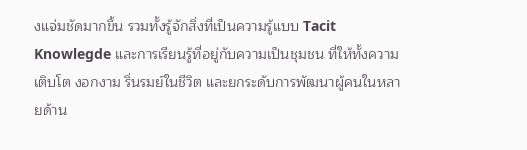งแจ่มชัดมากขึ้น รวมทั้งรู้จักสิ่งที่เป็นความรู้แบบ Tacit Knowlegde และการเรียนรู้ที่อยู่กับความเป็นชุมชน ที่ให้ทั้งความเติบโต งอกงาม ริ่นรมย์ในชีวิต และยกระดับการพัฒนาผู้คนในหลายด้าน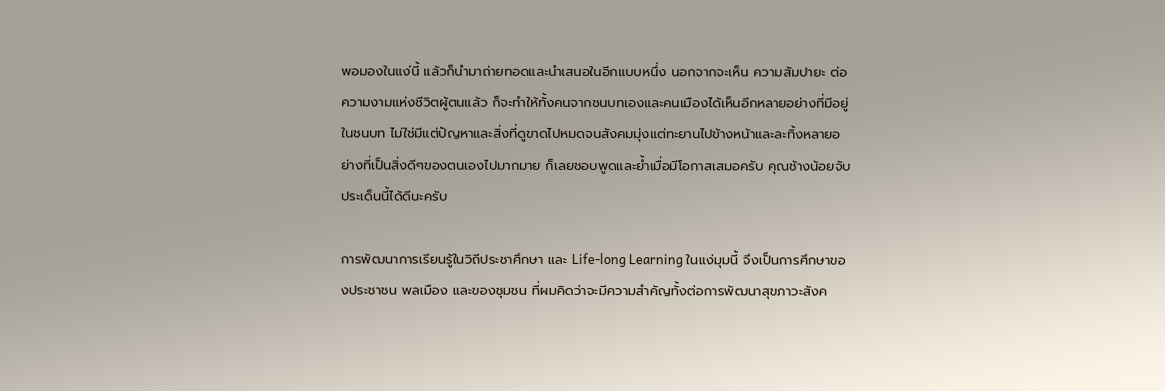พอมองในแง่นี้ แล้วก็นำมาถ่ายทอดและนำเสนอในอีกแบบหนึ่ง นอกจากจะเห็น ความสัมปายะ ต่อความงามแห่งชีวิตผู้ตนแล้ว ก็จะทำให้ทั้งคนจากชนบทเองและคนเมืองได้เห็นอีกหลายอย่างที่มีอยู่ในชนบท ไม่ใช่มีแต่ปัญหาและสิ่งที่ดูขาดไปหมดจนสังคมมุ่งแต่ทะยานไปข้างหน้าและละทิ้งหลายอย่างที่เป็นสิ่งดีๆของตนเองไปมากมาย ก็เลยชอบพูดและย้ำเมื่อมีโอกาสเสมอครับ คุณช้างน้อยจับประเด็นนี้ได้ดีนะครับ

การพัฒนาการเรียนรู้ในวิถีประชาศึกษา และ Life-long Learning ในแง่มุมนี้ จึงเป็นการศึกษาของประชาชน พลเมือง และของชุมชน ที่ผมคิดว่าจะมีความสำคัญทั้งต่อการพัฒนาสุขภาวะสังค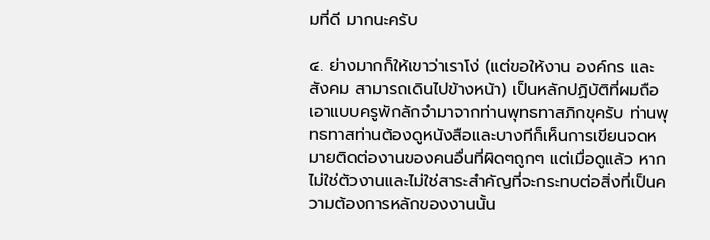มที่ดี มากนะครับ

๔. ย่างมากก็ให้เขาว่าเราโง่ (แต่ขอให้งาน องค์กร และสังคม สามารถเดินไปข้างหน้า) เป็นหลักปฏิบัติที่ผมถือเอาแบบครูพักลักจำมาจากท่านพุทธทาสภิกขุครับ ท่านพุทธทาสท่านต้องดูหนังสือและบางทีก็เห็นการเขียนจดหมายติดต่องานของคนอื่นที่ผิดๆถูกๆ แต่เมื่อดูแล้ว หากไม่ใช่ตัวงานและไม่ใช่สาระสำคัญที่จะกระทบต่อสิ่งที่เป็นความต้องการหลักของงานนั้น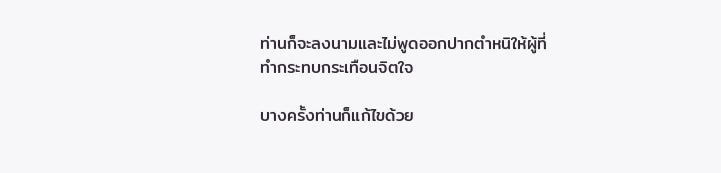ท่านก็จะลงนามและไม่พูดออกปากตำหนิให้ผู้ที่ทำกระทบกระเทือนจิตใจ

บางครั้งท่านก็แก้ไขด้วย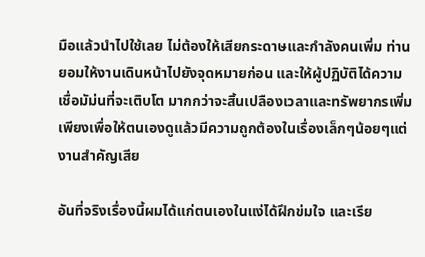มือแล้วนำไปใช้เลย ไม่ต้องให้เสียกระดาษและกำลังคนเพิ่ม ท่านยอมให้งานเดินหน้าไปยังจุดหมายก่อน และให้ผู้ปฏิบัติได้ความเชื่อมัม่นที่จะเติบโต มากกว่าจะสิ้นเปลืองเวลาและทรัพยากรเพิ่มเพียงเพื่อให้ตนเองดูแล้วมีความถูกต้องในเรื่องเล็กๆน้อยๆแต่งานสำคัญเสีย

อันที่จริงเรื่องนี้ผมได้แก่ตนเองในแง่ได้ฝึกข่มใจ และเรีย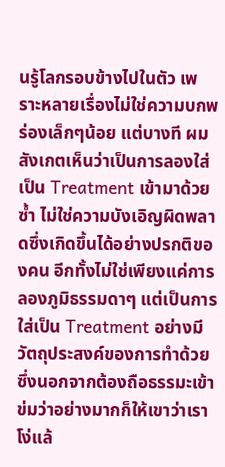นรู้โลกรอบข้างไปในตัว เพราะหลายเรื่องไม่ใช่ความบกพร่องเล็กๆน้อย แต่บางที ผมสังเกตเห็นว่าเป็นการลองใส่เป็น Treatment เข้ามาด้วยซ้ำ ไม่ใช่ความบังเอิญผิดพลาดซึ่งเกิดขึ้นได้อย่างปรกติของคน อีกทั้งไม่ใช่เพียงแค่การลองภูมิธรรมดาๆ แต่เป็นการใส่เป็น Treatment อย่างมีวัตถุประสงค์ของการทำด้วย ซึ่งนอกจากต้องถือธรรมะเข้าข่มว่าอย่างมากก็ให้เขาว่าเราโง่แล้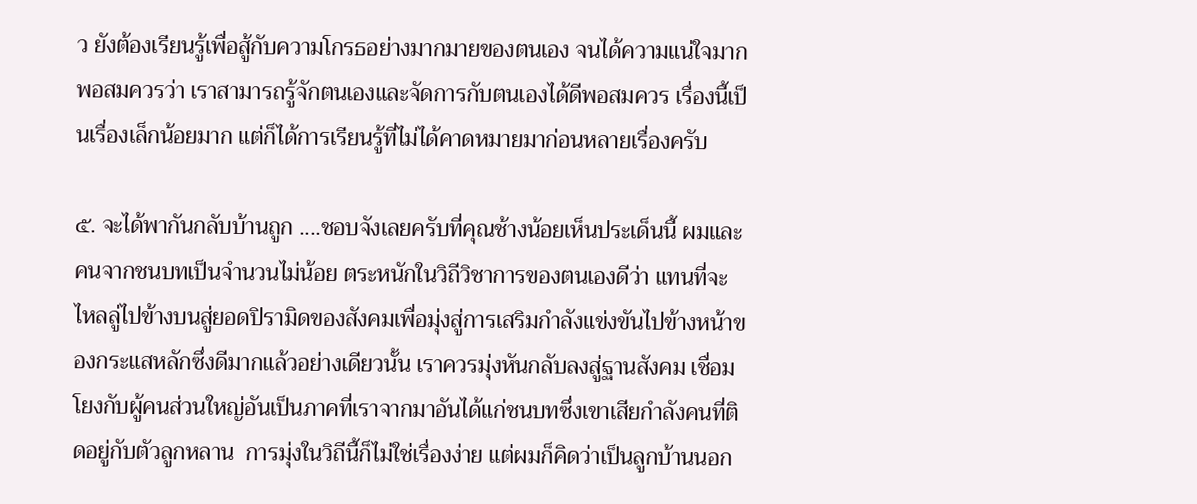ว ยังต้องเรียนรู้เพื่อสู้กับความโกรธอย่างมากมายของตนเอง จนได้ความแน่ใจมากพอสมควรว่า เราสามารถรู้จักตนเองและจัดการกับตนเองได้ดีพอสมควร เรื่องนี้เป็นเรื่องเล็กน้อยมาก แต่ก็ได้การเรียนรู้ที่ไม่ได้คาดหมายมาก่อนหลายเรื่องครับ

๕. จะได้พากันกลับบ้านถูก ....ชอบจังเลยครับที่คุณช้างน้อยเห็นประเด็นนี้ ผมและคนจากชนบทเป็นจำนวนไม่น้อย ตระหนักในวิถีวิชาการของตนเองดีว่า แทนที่จะไหลลู่ไปข้างบนสู่ยอดปิรามิดของสังคมเพื่อมุ่งสู่การเสริมกำลังแข่งขันไปข้างหน้าของกระแสหลักซึ่งดีมากแล้วอย่างเดียวนั้น เราควรมุ่งหันกลับลงสู่ฐานสังคม เชื่อมโยงกับผู้คนส่วนใหญ่อันเป็นภาคที่เราจากมาอันได้แก่ชนบทซึ่งเขาเสียกำลังคนที่ติดอยู่กับตัวลูกหลาน  การมุ่งในวิถีนี้ก็ไม่ใช่เรื่องง่าย แต่ผมก็คิดว่าเป็นลูกบ้านนอก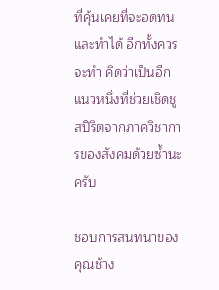ที่คุ้นเคยที่จะอดทนและทำได้ อีกทั้งควรจะทำ คิดว่าเป็นอีกแนวหนึ่งที่ช่วยเชิดชูสปิริตจากภาควิชาการของสังคมด้วยซ้ำนะครับ

ชอบการสนทนาของคุณช้าง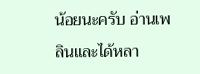น้อยนะครับ อ่านเพลินและได้หลา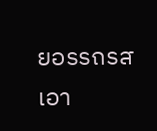ยอรรถรส เอา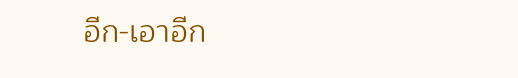อีก-เอาอีก